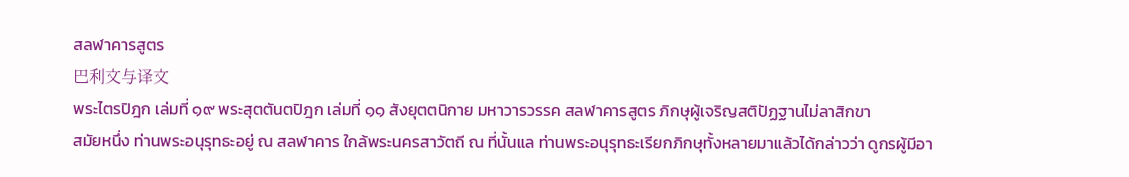สลฬาคารสูตร
巴利文与译文
พระไตรปิฎก เล่มที่ ๑๙ พระสุตตันตปิฎก เล่มที่ ๑๑ สังยุตตนิกาย มหาวารวรรค สลฬาคารสูตร ภิกษุผู้เจริญสติปัฏฐานไม่ลาสิกขา
สมัยหนึ่ง ท่านพระอนุรุทธะอยู่ ณ สลฬาคาร ใกล้พระนครสาวัตถี ณ ที่นั้นแล ท่านพระอนุรุทธะเรียกภิกษุทั้งหลายมาแล้วได้กล่าวว่า ดูกรผู้มีอา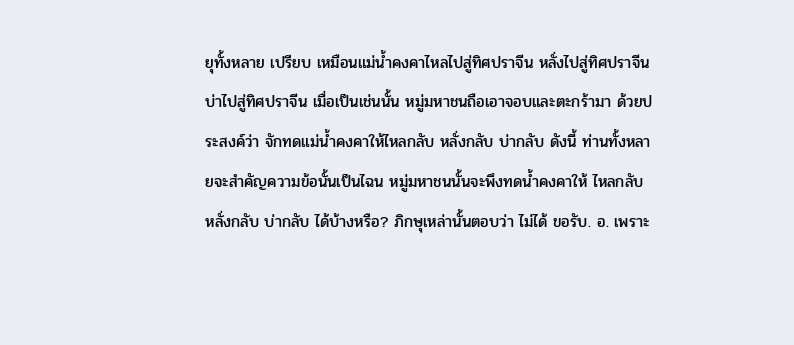ยุทั้งหลาย เปรียบ เหมือนแม่น้ำคงคาไหลไปสู่ทิศปราจีน หลั่งไปสู่ทิศปราจีน บ่าไปสู่ทิศปราจีน เมื่อเป็นเช่นนั้น หมู่มหาชนถือเอาจอบและตะกร้ามา ด้วยประสงค์ว่า จักทดแม่น้ำคงคาให้ไหลกลับ หลั่งกลับ บ่ากลับ ดังนี้ ท่านทั้งหลายจะสำคัญความข้อนั้นเป็นไฉน หมู่มหาชนนั้นจะพึงทดน้ำคงคาให้ ไหลกลับ หลั่งกลับ บ่ากลับ ได้บ้างหรือ? ภิกษุเหล่านั้นตอบว่า ไม่ได้ ขอรับ. อ. เพราะ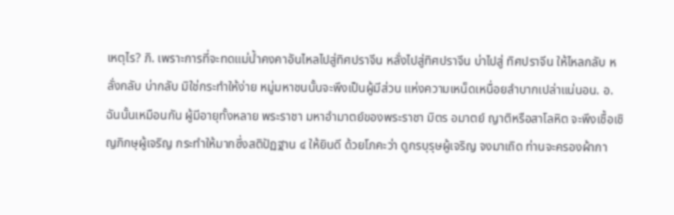เหตุไร? ภิ. เพราะการที่จะทดแม่น้ำคงคาอันไหลไปสู่ทิศปราจีน หลั่งไปสู่ทิศปราจีน บ่าไปสู่ ทิศปราจีน ให้ไหลกลับ หลั่งกลับ บ่ากลับ มิใช่กระทำให้ง่าย หมู่มหาชนนั้นจะพึงเป็นผู้มีส่วน แห่งความเหน็ดเหนื่อยลำบากเปล่าแน่นอน. อ. ฉันนั้นเหมือนกัน ผู้มีอายุทั้งหลาย พระราชา มหาอำมาตย์ของพระราชา มิตร อมาตย์ ญาติหรือสาโลหิต จะพึงเชื้อเชิญภิกษุผู้เจริญ กระทำให้มากซึ่งสติปัฏฐาน ๔ ให้ยินดี ด้วยโภคะว่า ดูกรบุรุษผู้เจริญ จงมาเถิด ท่านจะครองผ้ากา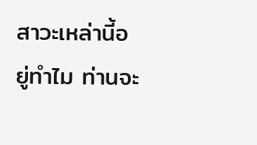สาวะเหล่านี้อยู่ทำไม ท่านจะ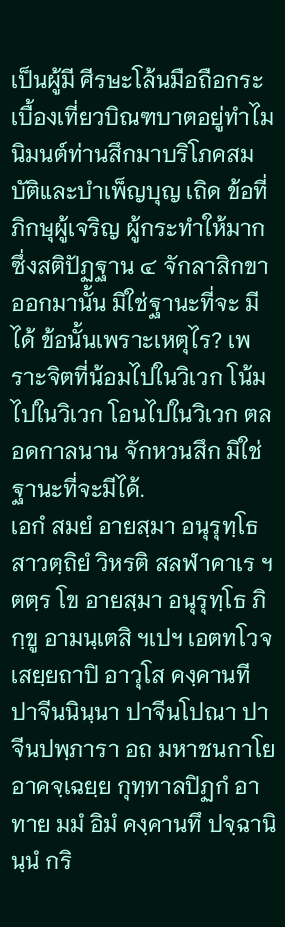เป็นผู้มี ศีรษะโล้นมือถือกระเบื้องเที่ยวบิณฑบาตอยู่ทำไม นิมนต์ท่านสึกมาบริโภคสมบัติและบำเพ็ญบุญ เถิด ข้อที่ภิกษุผู้เจริญ ผู้กระทำให้มาก ซึ่งสติปัฏฐาน ๔ จักลาสิกขาออกมานั้น มิใช่ฐานะที่จะ มีได้ ข้อนั้นเพราะเหตุไร? เพราะจิตที่น้อมไปในวิเวก โน้มไปในวิเวก โอนไปในวิเวก ตลอดกาลนาน จักหวนสึก มิใช่ฐานะที่จะมีได้.
เอกํ สมยํ อายสฺมา อนุรุทฺโธ สาวตฺถิยํ วิหรติ สลฬาคาเร ฯ ตตฺร โข อายสฺมา อนุรุทฺโธ ภิกฺขู อามนฺเตสิ ฯเปฯ เอตทโวจ เสยฺยถาปิ อาวุโส คงฺคานที ปาจีนนินฺนา ปาจีนโปณา ปาจีนปพฺภารา อถ มหาชนกาโย อาคจฺเฉยฺย กุทฺทาลปิฏกํ อาทาย มมํ อิมํ คงฺคานทึ ปจฺฉานินฺนํ กริ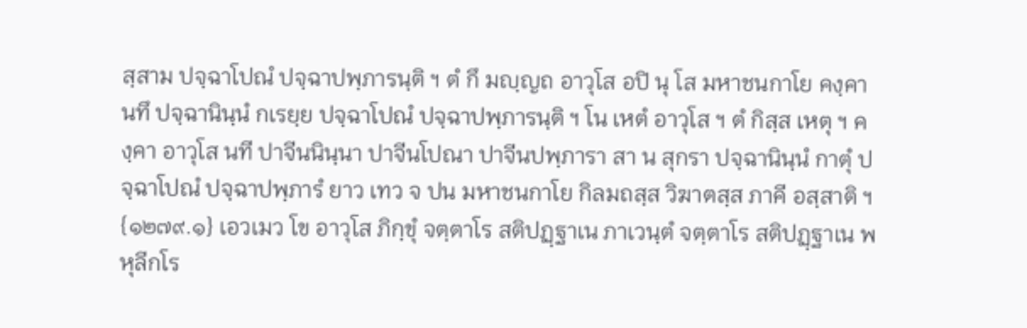สฺสาม ปจฺฉาโปณํ ปจฺฉาปพฺภารนฺติ ฯ ตํ กึ มญฺญถ อาวุโส อปิ นุ โส มหาชนกาโย คงฺคานทึ ปจฺฉานินฺนํ กเรยฺย ปจฺฉาโปณํ ปจฺฉาปพฺภารนฺติ ฯ โน เหตํ อาวุโส ฯ ตํ กิสฺส เหตุ ฯ คงฺคา อาวุโส นที ปาจีนนินฺนา ปาจีนโปณา ปาจีนปพฺภารา สา น สุกรา ปจฺฉานินฺนํ กาตุํ ปจฺฉาโปณํ ปจฺฉาปพฺภารํ ยาว เทว จ ปน มหาชนกาโย กิลมถสฺส วิฆาตสฺส ภาคี อสฺสาติ ฯ {๑๒๗๙.๑} เอวเมว โข อาวุโส ภิกฺขุํ จตฺตาโร สติปฏฺฐาเน ภาเวนฺตํ จตฺตาโร สติปฏฺฐาเน พหุลีกโร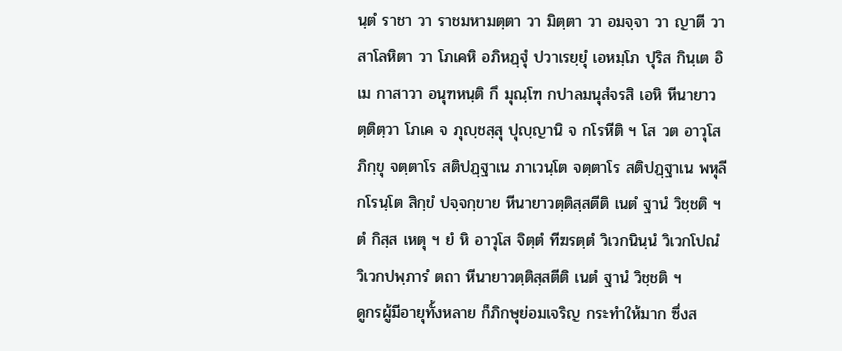นฺตํ ราชา วา ราชมหามตฺตา วา มิตฺตา วา อมจฺจา วา ญาตี วา สาโลหิตา วา โภเคหิ อภิหฏฺฐุํ ปวาเรยฺยุํ เอหมฺโภ ปุริส กินฺเต อิเม กาสาวา อนุฑหนฺติ กึ มุณฺโฑ กปาลมนุสํจรสิ เอหิ หีนายาวตฺติตฺวา โภเค จ ภุญฺชสฺสุ ปุญฺญานิ จ กโรหีติ ฯ โส วต อาวุโส ภิกฺขุ จตฺตาโร สติปฏฺฐาเน ภาเวนฺโต จตฺตาโร สติปฏฺฐาเน พหุลีกโรนฺโต สิกฺขํ ปจฺจกฺขาย หีนายาวตฺติสฺสตีติ เนตํ ฐานํ วิชฺชติ ฯ ตํ กิสฺส เหตุ ฯ ยํ หิ อาวุโส จิตฺตํ ทีฆรตฺตํ วิเวกนินฺนํ วิเวกโปณํ วิเวกปพฺภารํ ตถา หีนายาวตฺติสฺสตีติ เนตํ ฐานํ วิชฺชติ ฯ
ดูกรผู้มีอายุทั้งหลาย ก็ภิกษุย่อมเจริญ กระทำให้มาก ซึ่งส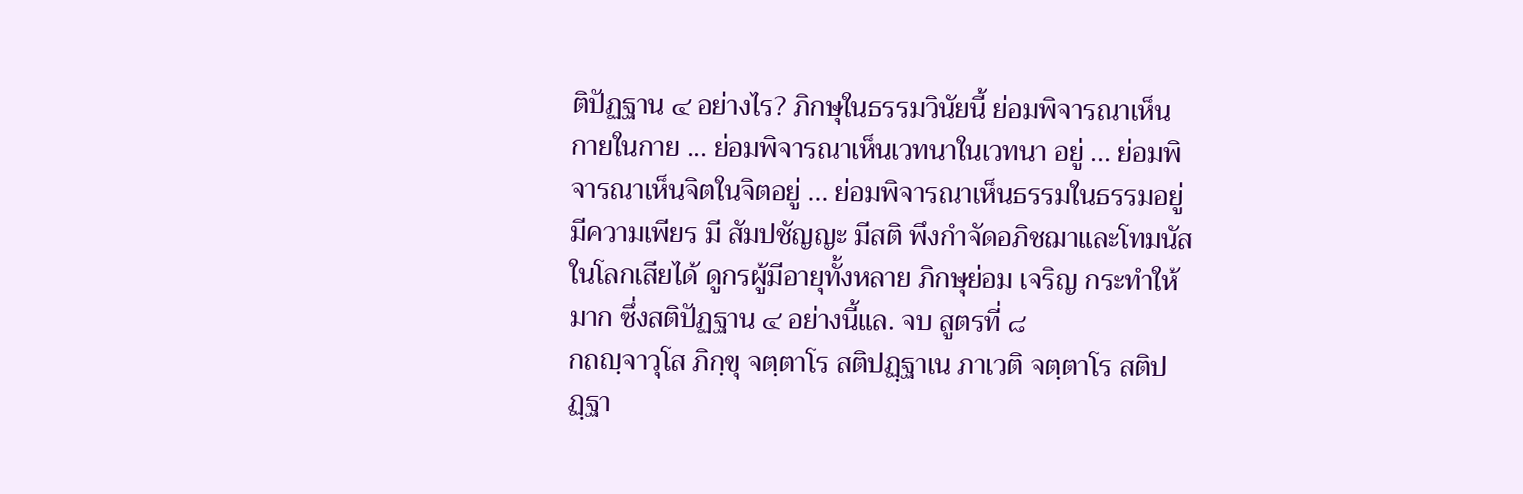ติปัฏฐาน ๔ อย่างไร? ภิกษุในธรรมวินัยนี้ ย่อมพิจารณาเห็นกายในกาย ... ย่อมพิจารณาเห็นเวทนาในเวทนา อยู่ ... ย่อมพิจารณาเห็นจิตในจิตอยู่ ... ย่อมพิจารณาเห็นธรรมในธรรมอยู่ มีความเพียร มี สัมปชัญญะ มีสติ พึงกำจัดอภิชฌาและโทมนัสในโลกเสียได้ ดูกรผู้มีอายุทั้งหลาย ภิกษุย่อม เจริญ กระทำให้มาก ซึ่งสติปัฏฐาน ๔ อย่างนี้แล. จบ สูตรที่ ๘
กถญฺจาวุโส ภิกฺขุ จตฺตาโร สติปฏฺฐาเน ภาเวติ จตฺตาโร สติปฏฺฐา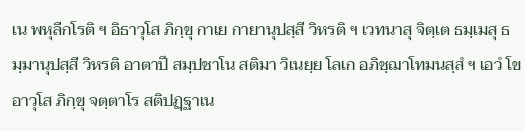เน พหุลีกโรติ ฯ อิธาวุโส ภิกฺขุ กาเย กายานุปสฺสี วิหรติ ฯ เวทนาสุ จิตฺเต ธมฺเมสุ ธมฺมานุปสฺสี วิหรติ อาตาปี สมฺปชาโน สติมา วิเนยฺย โลเก อภิชฺฌาโทมนสฺสํ ฯ เอวํ โข อาวุโส ภิกฺขุ จตฺตาโร สติปฏฺฐาเน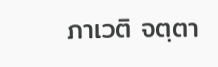ภาเวติ จตฺตา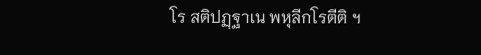โร สติปฏฺฐาเน พหุลีกโรตีติ ฯ